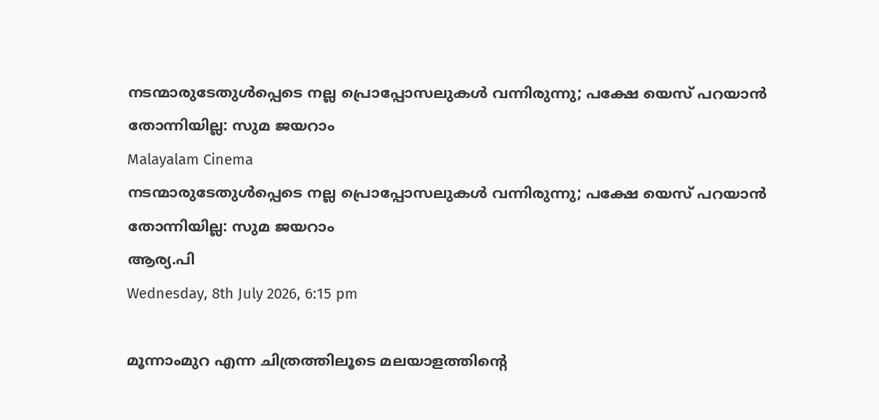നടന്മാരുടേതുള്‍പ്പെടെ നല്ല പ്രൊപ്പോസലുകള്‍ വന്നിരുന്നു; പക്ഷേ യെസ് പറയാന്‍ തോന്നിയില്ല: സുമ ജയറാം
Malayalam Cinema
നടന്മാരുടേതുള്‍പ്പെടെ നല്ല പ്രൊപ്പോസലുകള്‍ വന്നിരുന്നു; പക്ഷേ യെസ് പറയാന്‍ തോന്നിയില്ല: സുമ ജയറാം
ആര്യ.പി
Wednesday, 8th July 2026, 6:15 pm

മൂന്നാംമുറ എന്ന ചിത്രത്തിലൂടെ മലയാളത്തിന്റെ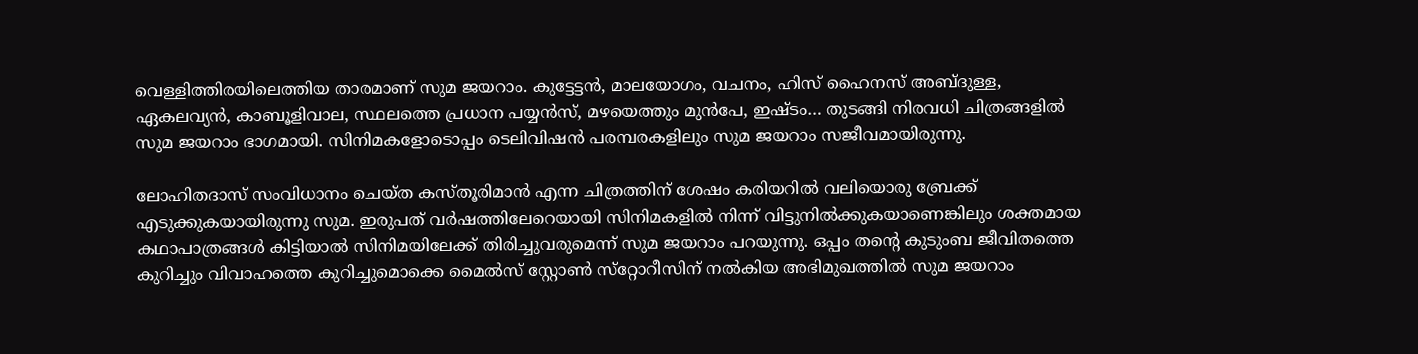വെള്ളിത്തിരയിലെത്തിയ താരമാണ് സുമ ജയറാം. കുട്ടേട്ടന്‍, മാലയോഗം, വചനം, ഹിസ് ഹൈനസ് അബ്ദുള്ള, ഏകലവ്യന്‍, കാബൂളിവാല, സ്ഥലത്തെ പ്രധാന പയ്യന്‍സ്, മഴയെത്തും മുന്‍പേ, ഇഷ്ടം… തുടങ്ങി നിരവധി ചിത്രങ്ങളില്‍ സുമ ജയറാം ഭാഗമായി. സിനിമകളോടൊപ്പം ടെലിവിഷന്‍ പരമ്പരകളിലും സുമ ജയറാം സജീവമായിരുന്നു.

ലോഹിതദാസ് സംവിധാനം ചെയ്ത കസ്തൂരിമാന്‍ എന്ന ചിത്രത്തിന് ശേഷം കരിയറില്‍ വലിയൊരു ബ്രേക്ക് എടുക്കുകയായിരുന്നു സുമ. ഇരുപത് വര്‍ഷത്തിലേറെയായി സിനിമകളില്‍ നിന്ന് വിട്ടുനില്‍ക്കുകയാണെങ്കിലും ശക്തമായ കഥാപാത്രങ്ങള്‍ കിട്ടിയാല്‍ സിനിമയിലേക്ക് തിരിച്ചുവരുമെന്ന് സുമ ജയറാം പറയുന്നു. ഒപ്പം തന്റെ കുടുംബ ജീവിതത്തെ കുറിച്ചും വിവാഹത്തെ കുറിച്ചുമൊക്കെ മൈല്‍സ് സ്റ്റോണ്‍ സ്‌റ്റോറീസിന് നല്‍കിയ അഭിമുഖത്തില്‍ സുമ ജയറാം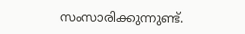സംസാരിക്കുന്നുണ്ട്.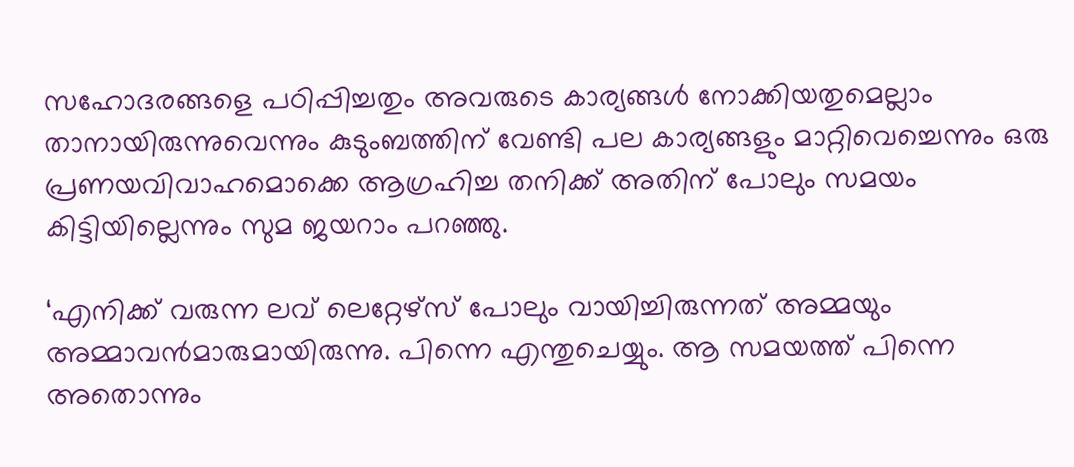സഹോദരങ്ങളെ പഠിപ്പിച്ചതും അവരുടെ കാര്യങ്ങള്‍ നോക്കിയതുമെല്ലാം താനായിരുന്നുവെന്നും കുടുംബത്തിന് വേണ്ടി പല കാര്യങ്ങളും മാറ്റിവെച്ചെന്നും ഒരു പ്രണയവിവാഹമൊക്കെ ആഗ്രഹിച്ച തനിക്ക് അതിന് പോലും സമയം കിട്ടിയില്ലെന്നും സുമ ജയറാം പറഞ്ഞു.

‘എനിക്ക് വരുന്ന ലവ് ലെറ്റേഴ്‌സ് പോലും വായിച്ചിരുന്നത് അമ്മയും അമ്മാവന്‍മാരുമായിരുന്നു. പിന്നെ എന്തുചെയ്യും. ആ സമയത്ത് പിന്നെ അതൊന്നും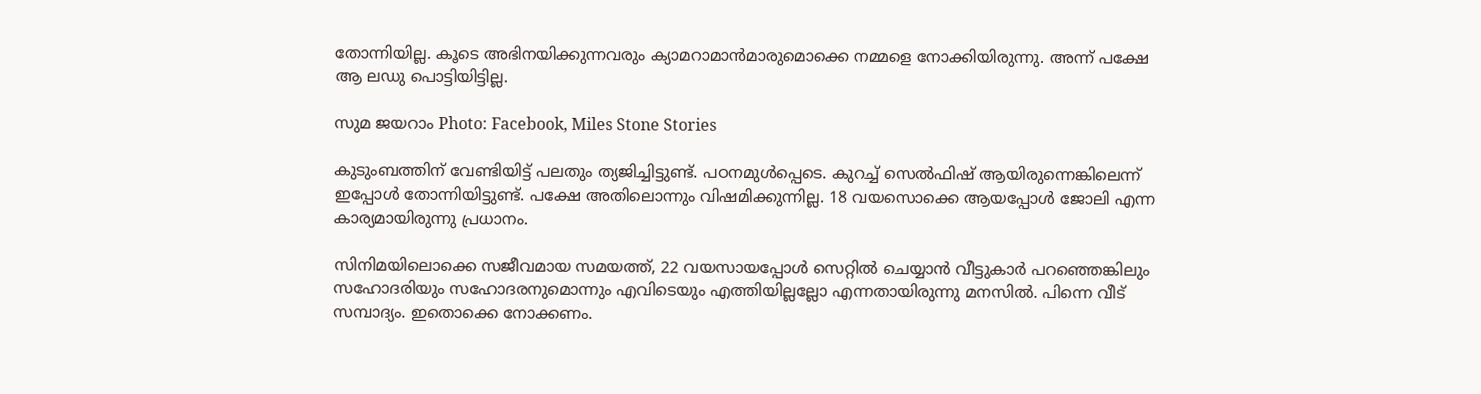തോന്നിയില്ല. കൂടെ അഭിനയിക്കുന്നവരും ക്യാമറാമാന്‍മാരുമൊക്കെ നമ്മളെ നോക്കിയിരുന്നു. അന്ന് പക്ഷേ ആ ലഡു പൊട്ടിയിട്ടില്ല.

സുമ ജയറാം Photo: Facebook, Miles Stone Stories

കുടുംബത്തിന് വേണ്ടിയിട്ട് പലതും ത്യജിച്ചിട്ടുണ്ട്. പഠനമുള്‍പ്പെടെ. കുറച്ച് സെല്‍ഫിഷ് ആയിരുന്നെങ്കിലെന്ന് ഇപ്പോള്‍ തോന്നിയിട്ടുണ്ട്. പക്ഷേ അതിലൊന്നും വിഷമിക്കുന്നില്ല. 18 വയസൊക്കെ ആയപ്പോള്‍ ജോലി എന്ന കാര്യമായിരുന്നു പ്രധാനം.

സിനിമയിലൊക്കെ സജീവമായ സമയത്ത്, 22 വയസായപ്പോള്‍ സെറ്റില്‍ ചെയ്യാന്‍ വീട്ടുകാര്‍ പറഞ്ഞെങ്കിലും സഹോദരിയും സഹോദരനുമൊന്നും എവിടെയും എത്തിയില്ലല്ലോ എന്നതായിരുന്നു മനസില്‍. പിന്നെ വീട് സമ്പാദ്യം. ഇതൊക്കെ നോക്കണം.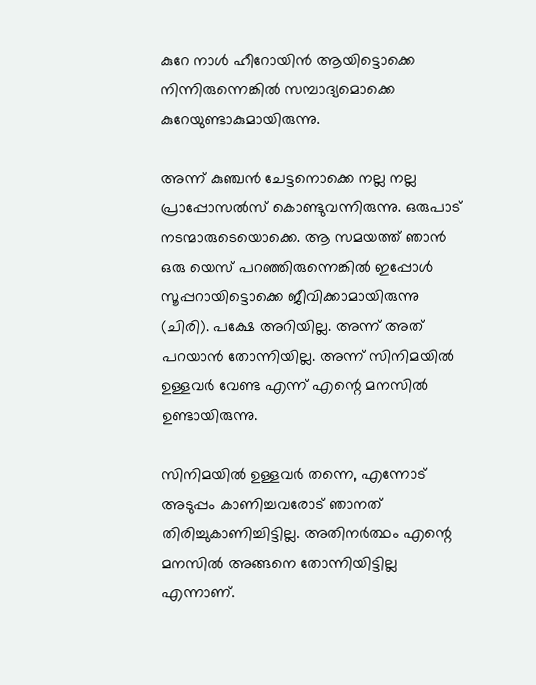കുറേ നാള്‍ ഹീറോയിന്‍ ആയിട്ടൊക്കെ നിന്നിരുന്നെങ്കില്‍ സമ്പാദ്യമൊക്കെ കുറേയുണ്ടാകുമായിരുന്നു.

അന്ന് കുഞ്ചന്‍ ചേട്ടനൊക്കെ നല്ല നല്ല പ്രാപ്പോസല്‍സ് കൊണ്ടുവന്നിരുന്നു. ഒരുപാട് നടന്മാരുടെയൊക്കെ. ആ സമയത്ത് ഞാന്‍ ഒരു യെസ് പറഞ്ഞിരുന്നെങ്കില്‍ ഇപ്പോള്‍ സൂപ്പറായിട്ടൊക്കെ ജീവിക്കാമായിരുന്നു (ചിരി). പക്ഷേ അറിയില്ല. അന്ന് അത് പറയാന്‍ തോന്നിയില്ല. അന്ന് സിനിമയില്‍ ഉള്ളവര്‍ വേണ്ട എന്ന് എന്റെ മനസില്‍ ഉണ്ടായിരുന്നു.

സിനിമയില്‍ ഉള്ളവര്‍ തന്നെ, എന്നോട് അടുപ്പം കാണിച്ചവരോട് ഞാനത് തിരിച്ചുകാണിച്ചിട്ടില്ല. അതിനര്‍ത്ഥം എന്റെ മനസില്‍ അങ്ങനെ തോന്നിയിട്ടില്ല എന്നാണ്.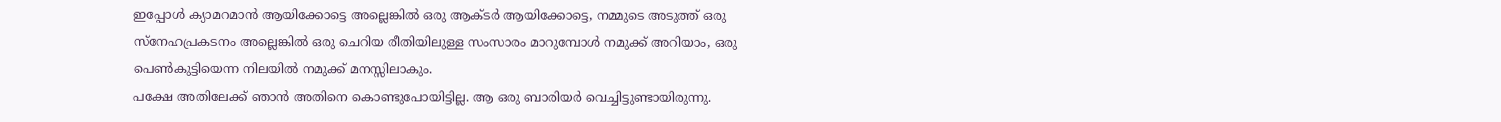ഇപ്പോള്‍ ക്യാമറമാന്‍ ആയിക്കോട്ടെ അല്ലെങ്കില്‍ ഒരു ആക്ടര്‍ ആയിക്കോട്ടെ, നമ്മുടെ അടുത്ത് ഒരു സ്‌നേഹപ്രകടനം അല്ലെങ്കില്‍ ഒരു ചെറിയ രീതിയിലുള്ള സംസാരം മാറുമ്പോള്‍ നമുക്ക് അറിയാം, ഒരു പെണ്‍കുട്ടിയെന്ന നിലയില്‍ നമുക്ക് മനസ്സിലാകും.
പക്ഷേ അതിലേക്ക് ഞാന്‍ അതിനെ കൊണ്ടുപോയിട്ടില്ല. ആ ഒരു ബാരിയര്‍ വെച്ചിട്ടുണ്ടായിരുന്നു.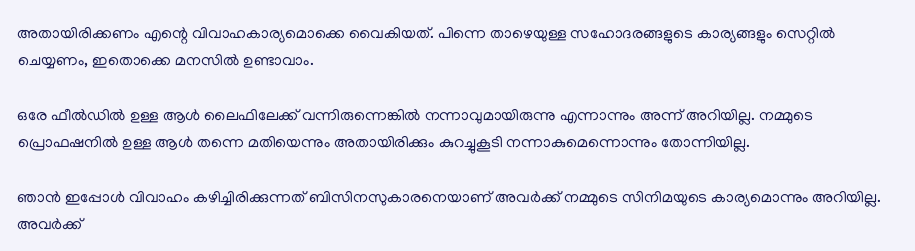അതായിരിക്കണം എന്റെ വിവാഹകാര്യമൊക്കെ വൈകിയത്. പിന്നെ താഴെയുള്ള സഹോദരങ്ങളുടെ കാര്യങ്ങളും സെറ്റില്‍ ചെയ്യണം, ഇതൊക്കെ മനസില്‍ ഉണ്ടാവാം.

ഒരേ ഫീല്‍ഡില്‍ ഉള്ള ആള്‍ ലൈഫിലേക്ക് വന്നിരുന്നെങ്കില്‍ നന്നാവുമായിരുന്നു എന്നാന്നും അന്ന് അറിയില്ല. നമ്മുടെ പ്രൊഫഷനില്‍ ഉള്ള ആള്‍ തന്നെ മതിയെന്നും അതായിരിക്കും കുറച്ചുകൂടി നന്നാകുമെന്നൊന്നും തോന്നിയില്ല.

ഞാന്‍ ഇപ്പോള്‍ വിവാഹം കഴിച്ചിരിക്കുന്നത് ബിസിനസുകാരനെയാണ് അവര്‍ക്ക് നമ്മുടെ സിനിമയുടെ കാര്യമൊന്നും അറിയില്ല. അവര്‍ക്ക്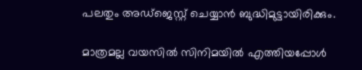പലതും അഡ്‌ജെസ്റ്റ് ചെയ്യാന്‍ ബുദ്ധിമുട്ടായിരിക്കും.

മാത്രമല്ല വയസില്‍ സിനിമയില്‍ എത്തിയപ്പോള്‍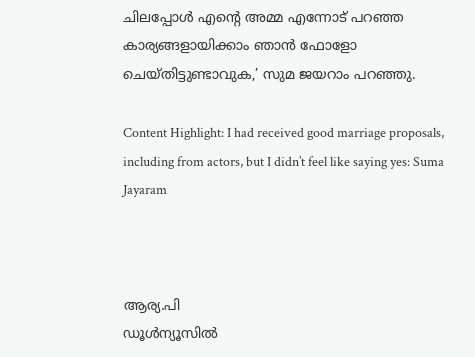ചിലപ്പോള്‍ എന്റെ അമ്മ എന്നോട് പറഞ്ഞ കാര്യങ്ങളായിക്കാം ഞാന്‍ ഫോളോ ചെയ്തിട്ടുണ്ടാവുക,’ സുമ ജയറാം പറഞ്ഞു.

Content Highlight: I had received good marriage proposals, including from actors, but I didn’t feel like saying yes: Suma Jayaram



ആര്യ.പി
ഡൂള്‍ന്യൂസില്‍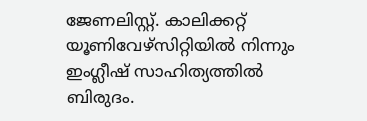ജേണലിസ്റ്റ്. കാലിക്കറ്റ് യൂണിവേഴ്‌സിറ്റിയില്‍ നിന്നും ഇംഗ്ലീഷ് സാഹിത്യത്തില്‍ ബിരുദം.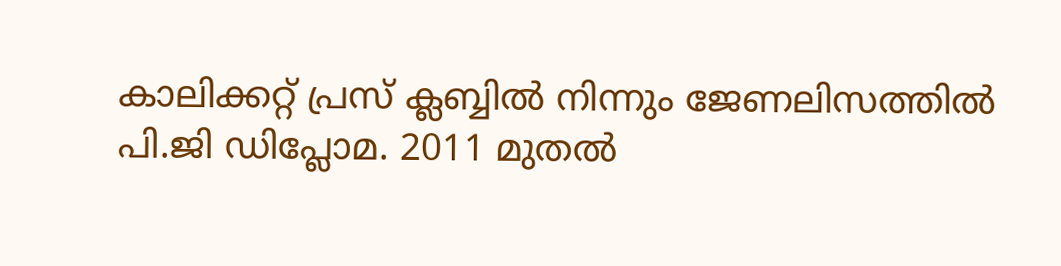കാലിക്കറ്റ് പ്രസ് ക്ലബ്ബില്‍ നിന്നും ജേണലിസത്തില്‍ പി.ജി ഡിപ്ലോമ. 2011 മുതല്‍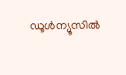ഡൂള്‍ന്യൂസില്‍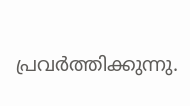പ്രവര്‍ത്തിക്കുന്നു.